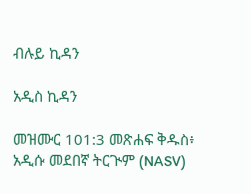ብሉይ ኪዳን

አዲስ ኪዳን

መዝሙር 101:3 መጽሐፍ ቅዱስ፥ አዲሱ መደበኛ ትርጒም (NASV)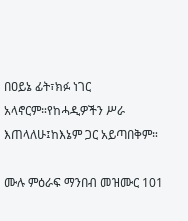በዐይኔ ፊት፣ክፉ ነገር አላኖርም።የከሓዲዎችን ሥራ እጠላለሁ፤ከእኔም ጋር አይጣበቅም።

ሙሉ ምዕራፍ ማንበብ መዝሙር 101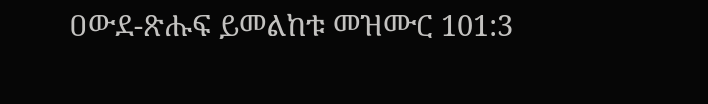ዐውደ-ጽሑፍ ይመልከቱ መዝሙር 101:3